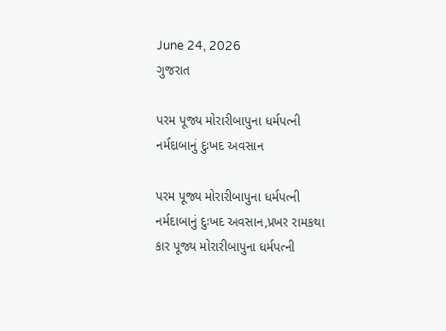June 24, 2026
ગુજરાત

પરમ પૂજ્ય મોરારીબાપુના ધર્મપત્ની નર્મદાબાનું દુઃખદ અવસાન

પરમ પૂજ્ય મોરારીબાપુના ધર્મપત્ની નર્મદાબાનું દુઃખદ અવસાન,પ્રખર રામકથા કાર પૂજ્ય મોરારીબાપુના ધર્મપત્ની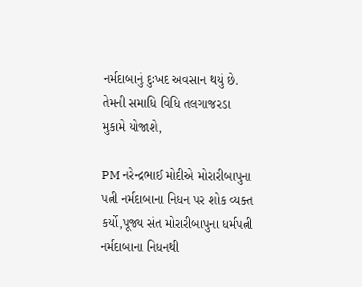નર્મદાબાનું દુઃખદ અવસાન થયું છે. તેમની સમાધિ વિધિ તલગાજરડા મુકામે યોજાશે,

PM નરેન્દ્રભાઈ મોદીએ મોરારીબાપુના પત્ની નર્મદાબાના નિધન પર શોક વ્યક્ત કર્યો,પૂજ્ય સંત મોરારીબાપુના ધર્મપત્ની નર્મદાબાના નિધનથી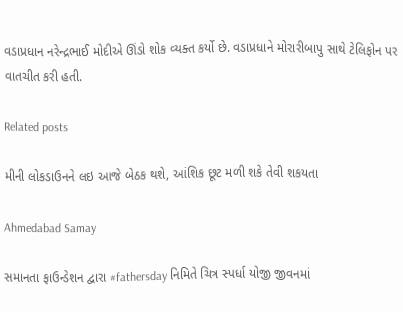વડાપ્રધાન નરેન્દ્રભાઈ મોદીએ ઊંડો શોક વ્યક્ત કર્યો છે. વડાપ્રધાને મોરારીબાપુ સાથે ટેલિફોન પર વાતચીત કરી હતી.

Related posts

મીની લોકડાઉનને લઇ આજે બેઠક થશે, આંશિક છૂટ મળી શકે તેવી શકયતા

Ahmedabad Samay

સમાનતા ફાઉન્ડેશન દ્વારા #fathersday નિમિતે ચિત્ર સ્પર્ધા યોજી જીવનમાં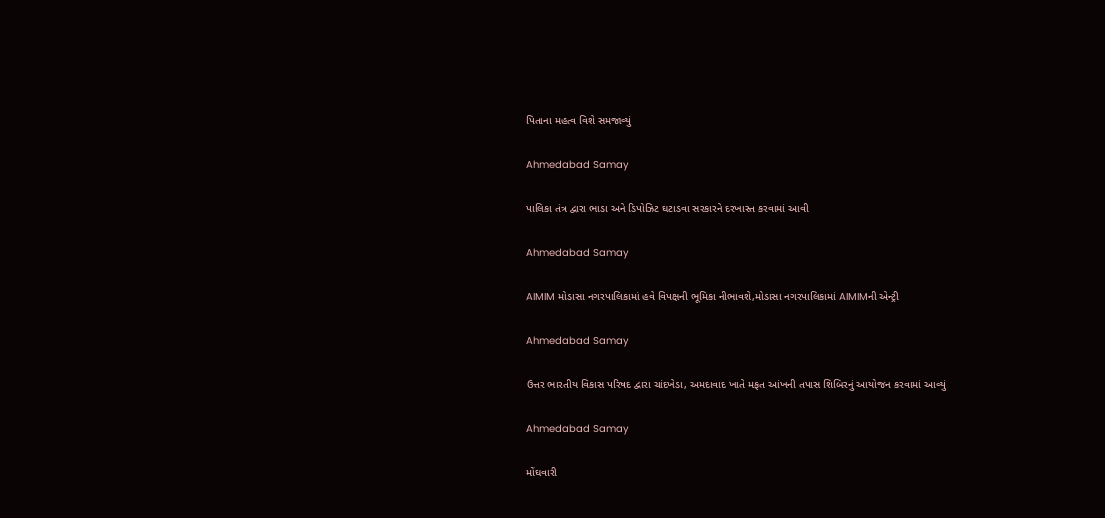પિતાના મહત્વ વિશે સમજાવ્યું

Ahmedabad Samay

પાલિકા તંત્ર દ્વારા ભાડા અને ડિપોઝિટ ઘટાડવા સરકારને દરખાસ્ત કરવામાં આવી

Ahmedabad Samay

AIMIM મોડાસા નગરપાલિકામાં હવે વિપક્ષની ભૂમિકા નીભાવશે,મોડાસા નગરપાલિકામાં AIMIMની એન્ટ્રી

Ahmedabad Samay

ઉત્તર ભારતીય વિકાસ પરિષદ દ્વારા ચાંદખેડા, અમદાવાદ ખાતે મફત આંખની તપાસ શિબિરનું આયોજન કરવામાં આવ્યું

Ahmedabad Samay

મોંઘવારી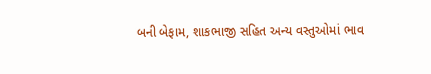બની બેફામ, શાકભાજી સહિત અન્ય વસ્તુઓમાં ભાવ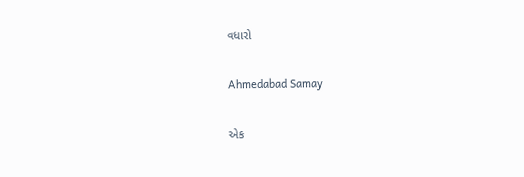વધારો

Ahmedabad Samay

એક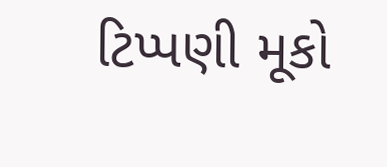ટિપ્પણી મૂકો